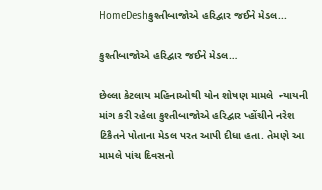HomeDeshકુશ્તીબાજોએ હરિદ્વાર જઈને મેડલ...

કુશ્તીબાજોએ હરિદ્વાર જઈને મેડલ…

છેલ્લા કેટલાય મહિનાઓથી યોન શોષણ મામલે  ન્યાયની માંગ કરી રહેલા કુશ્તીબાજોએ હરિદ્વાર પ્હોંચીને નરેશ ટિકૈતને પોતાના મેડલ પરત આપી દીધા હતા. તેમણે આ મામલે પાંચ દિવસનો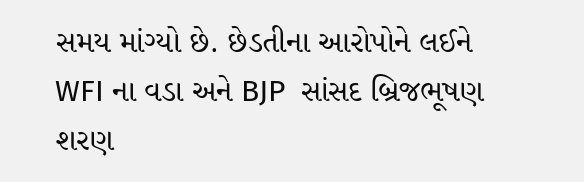સમય માંગ્યો છે. છેડતીના આરોપોને લઈને WFI ના વડા અને BJP  સાંસદ બ્રિજભૂષણ શરણ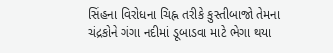સિંહના વિરોધના ચિહ્ન તરીકે કુસ્તીબાજો તેમના ચંદ્રકોને ગંગા નદીમાં ડૂબાડવા માટે ભેગા થયા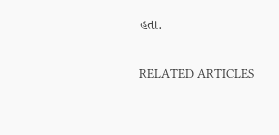હતા.

RELATED ARTICLES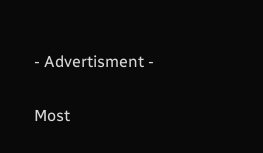- Advertisment -

Most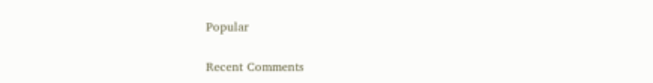Popular

Recent Comments